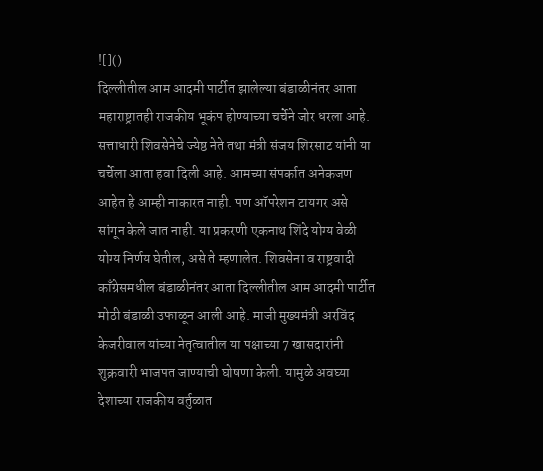![]()
दिल्लीतील आम आदमी पार्टीत झालेल्या बंडाळीनंतर आता महाराष्ट्रातही राजकीय भूकंप होण्याच्या चर्चेने जोर धरला आहे. सत्ताधारी शिवसेनेचे ज्येष्ठ नेते तथा मंत्री संजय शिरसाट यांनी या चर्चेला आता हवा दिली आहे. आमच्या संपर्कात अनेकजण आहेत हे आम्ही नाकारत नाही. पण ऑपरेशन टायगर असे सांगून केले जात नाही. या प्रकरणी एकनाथ शिंदे योग्य वेळी योग्य निर्णय घेतील, असे ते म्हणालेत. शिवसेना व राष्ट्रवादी काँग्रेसमधील बंडाळीनंतर आता दिल्लीतील आम आदमी पार्टीत मोठी बंडाळी उफाळून आली आहे. माजी मुख्यमंत्री अरविंद केजरीवाल यांच्या नेतृत्वातील या पक्षाच्या 7 खासदारांनी शुक्रवारी भाजपत जाण्याची घोषणा केली. यामुळे अवघ्या देशाच्या राजकीय वर्तुळात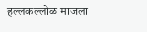हल्लकल्लोळ माजला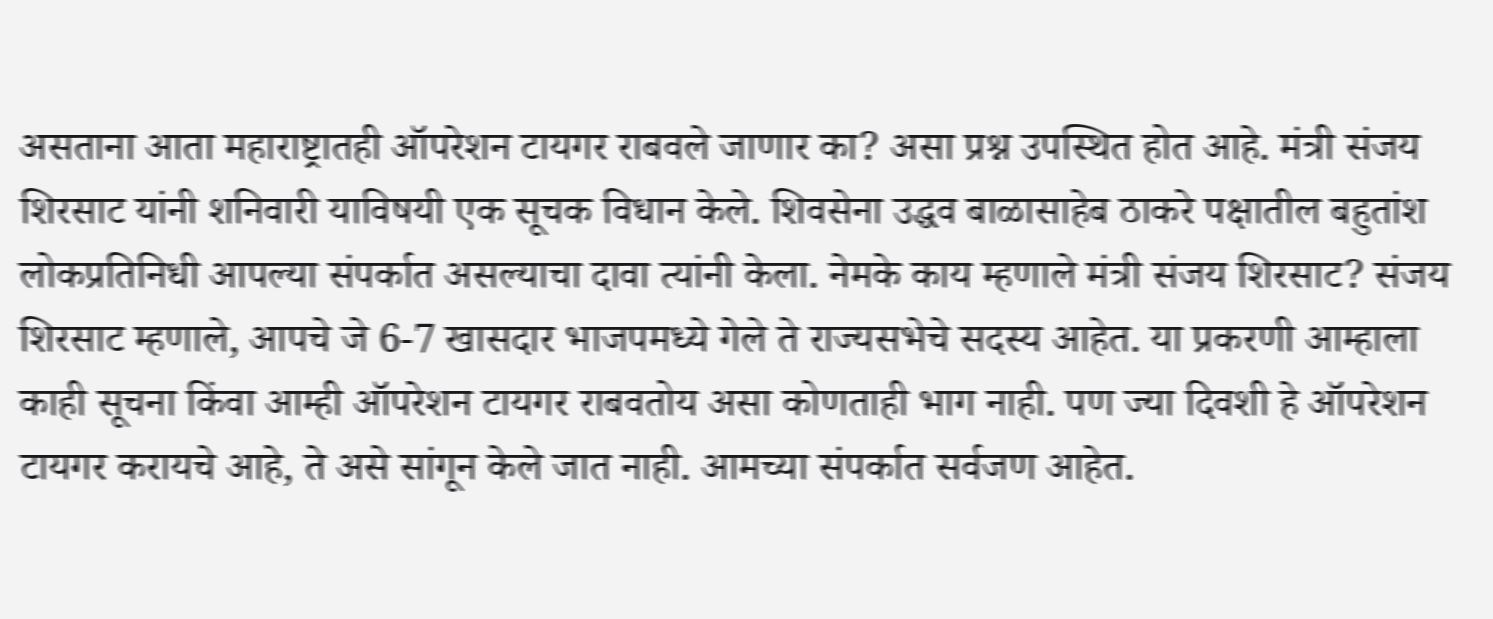असताना आता महाराष्ट्रातही ऑपरेशन टायगर राबवले जाणार का? असा प्रश्न उपस्थित होत आहे. मंत्री संजय शिरसाट यांनी शनिवारी याविषयी एक सूचक विधान केले. शिवसेना उद्धव बाळासाहेब ठाकरे पक्षातील बहुतांश लोकप्रतिनिधी आपल्या संपर्कात असल्याचा दावा त्यांनी केला. नेमके काय म्हणाले मंत्री संजय शिरसाट? संजय शिरसाट म्हणाले, आपचे जे 6-7 खासदार भाजपमध्ये गेले ते राज्यसभेचे सदस्य आहेत. या प्रकरणी आम्हाला काही सूचना किंवा आम्ही ऑपरेशन टायगर राबवतोय असा कोणताही भाग नाही. पण ज्या दिवशी हे ऑपरेशन टायगर करायचे आहे, ते असे सांगून केले जात नाही. आमच्या संपर्कात सर्वजण आहेत.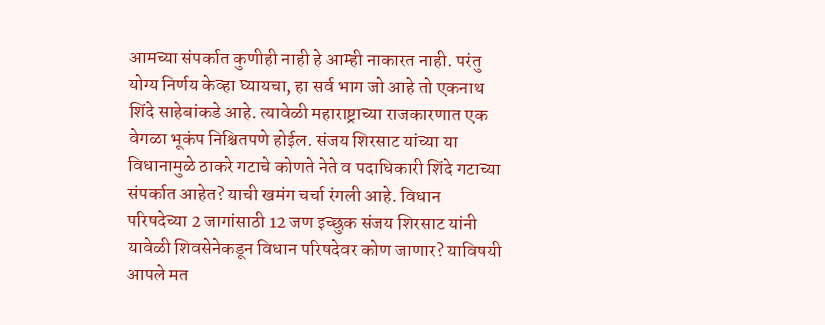आमच्या संपर्कात कुणीही नाही हे आम्ही नाकारत नाही. परंतु योग्य निर्णय केव्हा घ्यायचा, हा सर्व भाग जो आहे तो एकनाथ शिंदे साहेबांकडे आहे. त्यावेळी महाराष्ट्राच्या राजकारणात एक वेगळा भूकंप निश्चितपणे होईल. संजय शिरसाट यांच्या या विधानामुळे ठाकरे गटाचे कोणते नेते व पदाधिकारी शिंदे गटाच्या संपर्कात आहेत? याची खमंग चर्चा रंगली आहे. विधान परिषदेच्या 2 जागांसाठी 12 जण इच्छुक संजय शिरसाट यांनी यावेळी शिवसेनेकडून विधान परिषदेवर कोण जाणार? याविषयी आपले मत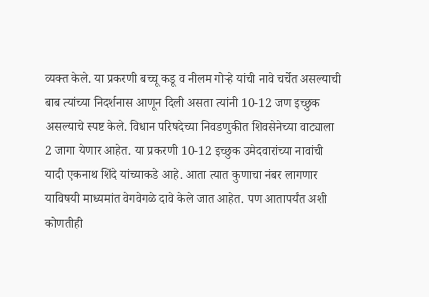व्यक्त केले. या प्रकरणी बच्चू कडू व नीलम गोऱ्हे यांची नावे चर्चेत असल्याची बाब त्यांच्या निदर्शनास आणून दिली असता त्यांनी 10-12 जण इच्छुक असल्याचे स्पष्ट केले. विधान परिषदेच्या निवडणुकीत शिवसेनेच्या वाट्याला 2 जागा येणार आहेत. या प्रकरणी 10-12 इच्छुक उमेदवारांच्या नावांची यादी एकनाथ शिंदे यांच्याकडे आहे. आता त्यात कुणाचा नंबर लागणार याविषयी माध्यमांत वेगवेगळे दावे केले जात आहेत. पण आतापर्यंत अशी कोणतीही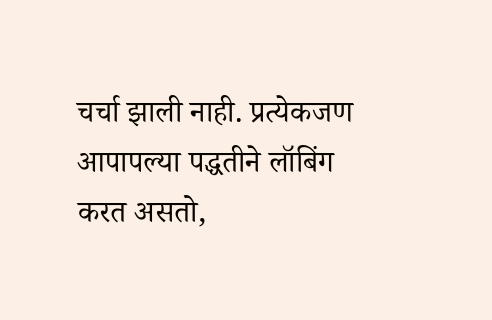चर्चा झाली नाही. प्रत्येकजण आपापल्या पद्धतीने लॉबिंग करत असतो,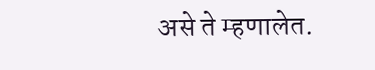असे ते म्हणालेत.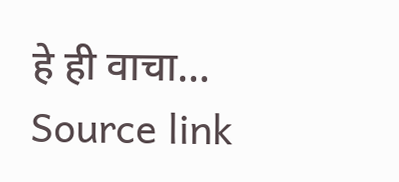हे ही वाचा…
Source link